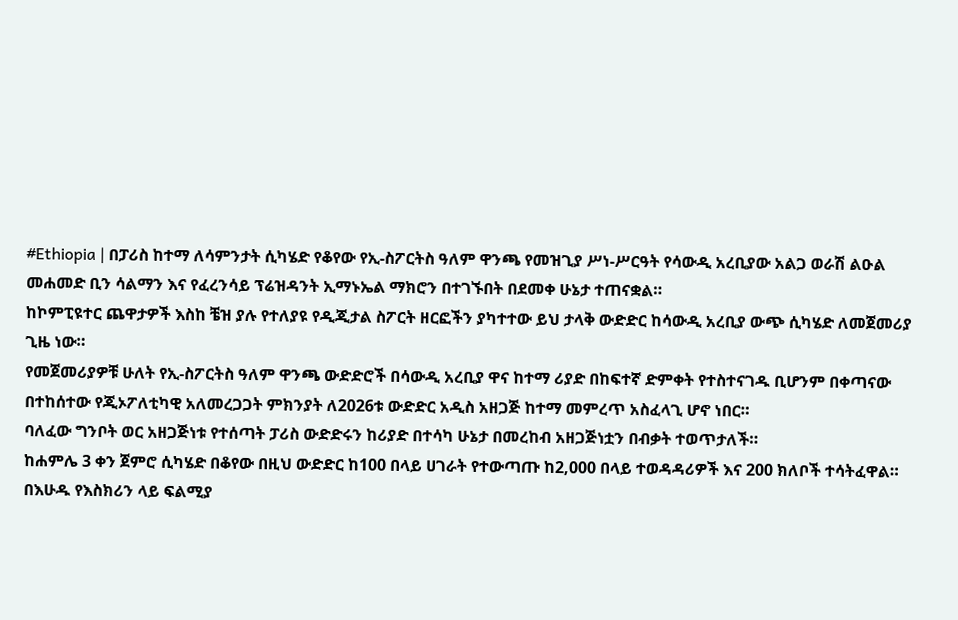#Ethiopia | በፓሪስ ከተማ ለሳምንታት ሲካሄድ የቆየው የኢ-ስፖርትስ ዓለም ዋንጫ የመዝጊያ ሥነ-ሥርዓት የሳውዲ አረቢያው አልጋ ወራሽ ልዑል መሐመድ ቢን ሳልማን እና የፈረንሳይ ፕሬዝዳንት ኢማኑኤል ማክሮን በተገኙበት በደመቀ ሁኔታ ተጠናቋል።
ከኮምፒዩተር ጨዋታዎች እስከ ቼዝ ያሉ የተለያዩ የዲጂታል ስፖርት ዘርፎችን ያካተተው ይህ ታላቅ ውድድር ከሳውዲ አረቢያ ውጭ ሲካሄድ ለመጀመሪያ ጊዜ ነው።
የመጀመሪያዎቹ ሁለት የኢ-ስፖርትስ ዓለም ዋንጫ ውድድሮች በሳውዲ አረቢያ ዋና ከተማ ሪያድ በከፍተኛ ድምቀት የተስተናገዱ ቢሆንም በቀጣናው በተከሰተው የጂኦፖለቲካዊ አለመረጋጋት ምክንያት ለ2026ቱ ውድድር አዲስ አዘጋጅ ከተማ መምረጥ አስፈላጊ ሆኖ ነበር።
ባለፈው ግንቦት ወር አዘጋጅነቱ የተሰጣት ፓሪስ ውድድሩን ከሪያድ በተሳካ ሁኔታ በመረከብ አዘጋጅነቷን በብቃት ተወጥታለች።
ከሐምሌ 3 ቀን ጀምሮ ሲካሄድ በቆየው በዚህ ውድድር ከ100 በላይ ሀገራት የተውጣጡ ከ2,000 በላይ ተወዳዳሪዎች እና 200 ክለቦች ተሳትፈዋል።
በእሁዱ የእስክሪን ላይ ፍልሚያ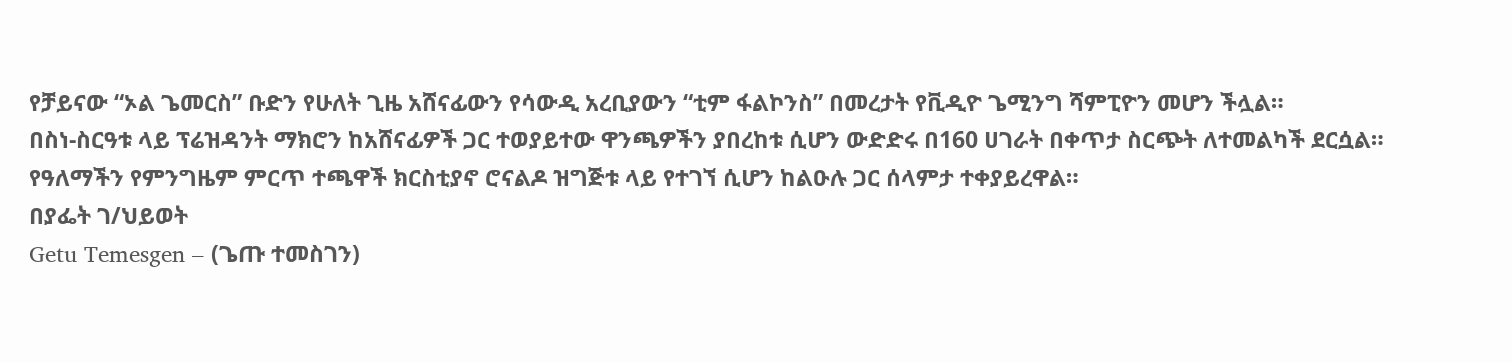የቻይናው “ኦል ጌመርስ” ቡድን የሁለት ጊዜ አሸናፊውን የሳውዲ አረቢያውን “ቲም ፋልኮንስ” በመረታት የቪዲዮ ጌሚንግ ሻምፒዮን መሆን ችሏል።
በስነ-ስርዓቱ ላይ ፕሬዝዳንት ማክሮን ከአሸናፊዎች ጋር ተወያይተው ዋንጫዎችን ያበረከቱ ሲሆን ውድድሩ በ160 ሀገራት በቀጥታ ስርጭት ለተመልካች ደርሷል።
የዓለማችን የምንግዜም ምርጥ ተጫዋች ክርስቲያኖ ሮናልዶ ዝግጅቱ ላይ የተገኘ ሲሆን ከልዑሉ ጋር ሰላምታ ተቀያይረዋል።
በያፌት ገ/ህይወት
Getu Temesgen – (ጌጡ ተመስገን)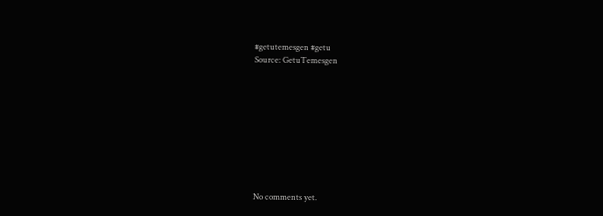#getutemesgen #getu
Source: GetuTemesgen









No comments yet.